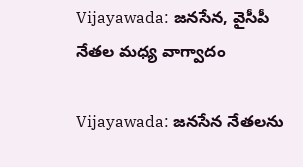Vijayawada: జనసేన, వైసీపీ నేతల మధ్య వాగ్వాదం

Vijayawada: జనసేన నేతలను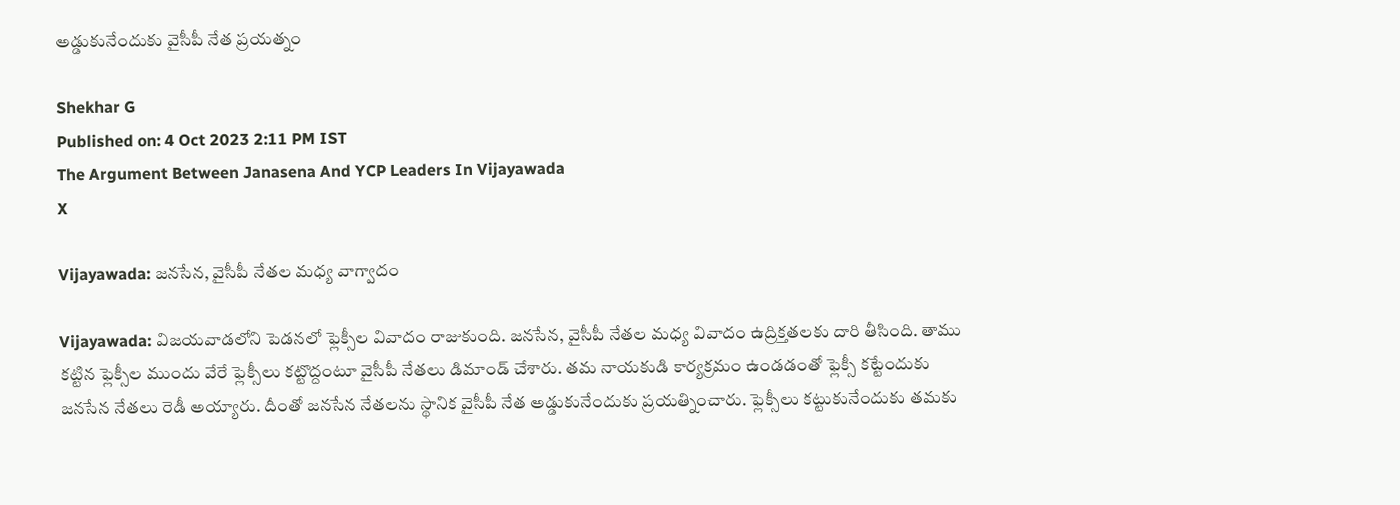అడ్డుకునేందుకు వైసీపీ నేత ప్రయత్నం

Shekhar G
Published on: 4 Oct 2023 2:11 PM IST
The Argument Between Janasena And YCP Leaders In Vijayawada
X

Vijayawada: జనసేన, వైసీపీ నేతల మధ్య వాగ్వాదం

Vijayawada: విజయవాడలోని పెడనలో ఫ్లెక్సీల వివాదం రాజుకుంది. జనసేన, వైసీపీ నేతల మధ్య వివాదం ఉద్రిక్తతలకు దారి తీసింది. తాము కట్టిన ఫ్లెక్సీల ముందు వేరే ఫ్లెక్సీలు కట్టొద్దంటూ వైసీపీ నేతలు డిమాండ్ చేశారు. తమ నాయకుడి కార్యక్రమం ఉండడంతో ఫ్లెక్సీ కట్టేందుకు జనసేన నేతలు రెడీ అయ్యారు. దీంతో జనసేన నేతలను స్థానిక వైసీపీ నేత అడ్డుకునేందుకు ప్రయత్నించారు. ఫ్లెక్సీలు కట్టుకునేందుకు తమకు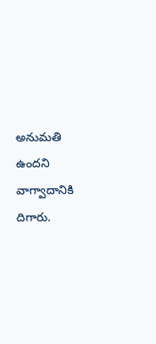అనుమతి ఉందని వాగ్వాదానికి దిగారు.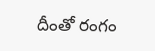దీంతో రంగం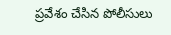ప్రవేశం చేసిన పోలీసులు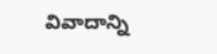వివాదాన్ని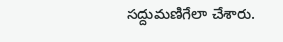సద్దుమణిగేలా చేశారు.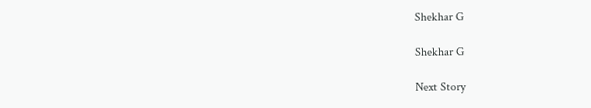Shekhar G

Shekhar G

Next Story